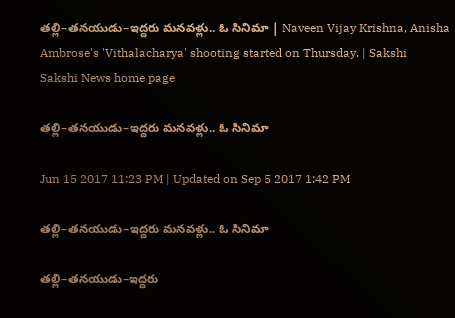తల్లి–తనయుడు–ఇద్దరు మనవళ్లు.. ఓ సినిమా | Naveen Vijay Krishna, Anisha Ambrose's 'Vithalacharya' shooting started on Thursday. | Sakshi
Sakshi News home page

తల్లి–తనయుడు–ఇద్దరు మనవళ్లు.. ఓ సినిమా

Jun 15 2017 11:23 PM | Updated on Sep 5 2017 1:42 PM

తల్లి–తనయుడు–ఇద్దరు మనవళ్లు.. ఓ సినిమా

తల్లి–తనయుడు–ఇద్దరు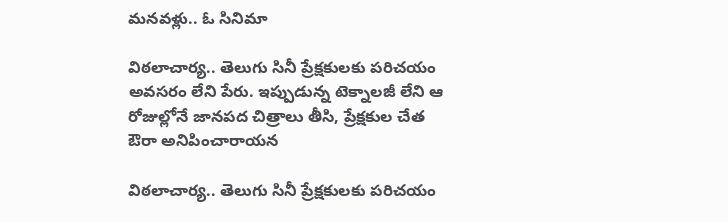మనవళ్లు.. ఓ సినిమా

విఠలాచార్య.. తెలుగు సినీ ప్రేక్షకులకు పరిచయం అవసరం లేని పేరు. ఇప్పుడున్న టెక్నాలజీ లేని ఆ రోజుల్లోనే జానపద చిత్రాలు తీసి, ప్రేక్షకుల చేత ఔరా అనిపించారాయన

విఠలాచార్య.. తెలుగు సినీ ప్రేక్షకులకు పరిచయం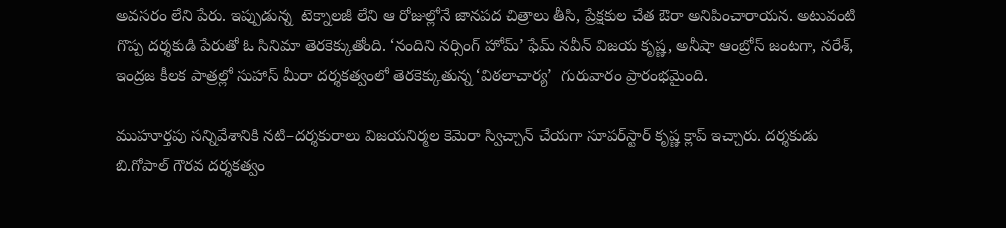అవసరం లేని పేరు. ఇప్పుడున్న  టెక్నాలజీ లేని ఆ రోజుల్లోనే జానపద చిత్రాలు తీసి, ప్రేక్షకుల చేత ఔరా అనిపించారాయన. అటువంటి గొప్ప దర్శకుడి పేరుతో ఓ సినిమా తెరకెక్కుతోంది. ‘నందిని నర్సింగ్‌ హోమ్‌’ ఫేమ్‌ నవీన్‌ విజయ కృష్ణ, అనీషా ఆంబ్రోస్‌ జంటగా, నరేశ్, ఇంద్రజ కీలక పాత్రల్లో సుహాస్‌ మీరా దర్శకత్వంలో తెరకెక్కుతున్న ‘విఠలాచార్య’  గురువారం ప్రారంభమైంది.

ముహూర్తపు సన్నివేశానికి నటి–దర్శకురాలు విజయనిర్మల కెమెరా స్విచ్చాన్‌ చేయగా సూపర్‌స్టార్‌ కృష్ణ క్లాప్‌ ఇచ్చారు. దర్శకుడు బి.గోపాల్‌ గౌరవ దర్శకత్వం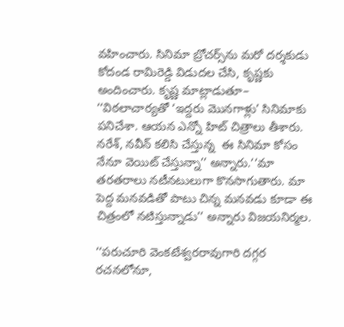వహించారు. సినిమా బ్రోచర్స్‌ను మరో దర్శకుడు కోదండ రామిరెడ్డి విడుదల చేసి, కృష్ణకు అందించారు. కృష్ణ మాట్లాడుతూ– ‘‘విఠలాచార్యతో ‘ఇద్దరు మొనగాళ్లు’ సినిమాకు పనిచేశా. ఆయన ఎన్నో హిట్‌ చిత్రాలు తీశారు. నరేశ్, నవీన్‌ కలిసి చేస్తున్న  ఈ సినిమా కోసం నేనూ వెయిట్‌ చేస్తున్నా’’ అన్నారు.‘‘మా తరతరాలు నటీనటులుగా కొనసాగుతారు. మా పెద్ద మనవడితో పాటు చిన్న మనవడు కూడా ఈ చిత్రంలో నటిస్తున్నాడు’’ అన్నారు విజయనిర్మల.

‘‘పరుచూరి వెంకటేశ్వరరావుగారి దగ్గర రచనలోనూ,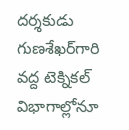దర్శకుడు గుణశేఖర్‌గారి వద్ద టెక్నికల్‌ విభాగాల్లోనూ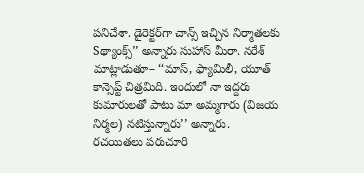పనిచేశా. డైరెక్టర్‌గా చాన్స్‌ ఇచ్చిన నిర్మాతలకు Sథ్యాంక్స్‌’’ అన్నారు సుహాస్‌ మీరా. నరేశ్‌ మాట్లాడుతూ– ‘‘మాస్, ఫ్యామిలీ, యూత్‌ కాన్సెప్ట్‌ చిత్రమిది. ఇందులో నా ఇద్దరు కుమారులతో పాటు మా అమ్మగారు (విజయ నిర్మల) నటిస్తున్నారు’’ అన్నారు. రచయితలు పరుచూరి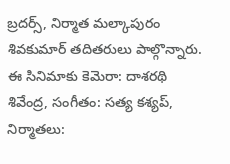బ్రదర్స్, నిర్మాత మల్కాపురం శివకుమార్‌ తదితరులు పాల్గొన్నారు. ఈ సినిమాకు కెమెరా: దాశరథి శివేంద్ర, సంగీతం: సత్య కశ్యప్, నిర్మాతలు: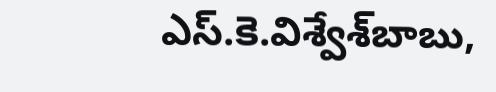ఎస్‌.కె.విశ్వేశ్‌బాబు,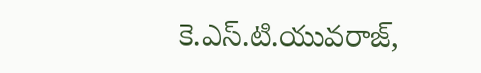కె.ఎస్‌.టి.యువరాజ్,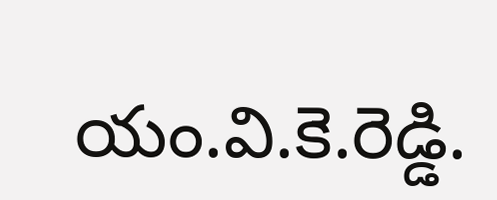యం.వి.కె.రెడ్డి.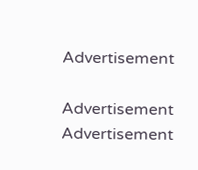Advertisement

Advertisement
Advertisement